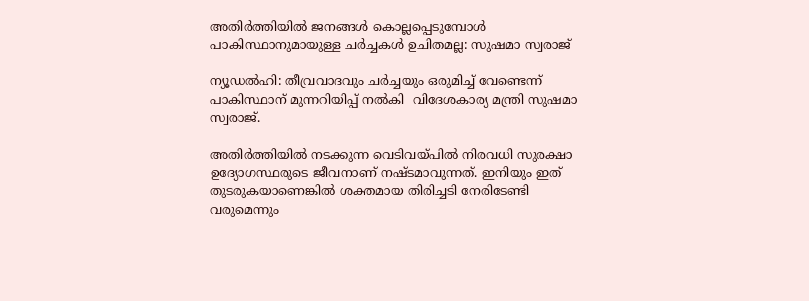അതിർത്തിയിൽ ജനങ്ങൾ കൊല്ലപ്പെടുമ്പോള്‍ പാകിസ്ഥാനുമായുള്ള ചർച്ചകൾ ഉചിതമല്ല: സുഷമാ സ്വരാജ്

ന്യൂഡല്‍ഹി: തീവ്രവാദവും ചര്‍ച്ചയും ഒരുമിച്ച്‌ വേണ്ടെന്ന് പാകിസ്ഥാന് മുന്നറിയിപ്പ് നല്‍കി  വിദേശകാര്യ മന്ത്രി സുഷമാ സ്വരാജ്.

അതിര്‍ത്തിയില്‍ നടക്കുന്ന വെടിവ‌യ്പില്‍ നിരവധി സുരക്ഷാ ഉദ്യോഗസ്ഥരുടെ ജീവനാണ് നഷ്ടമാവുന്നത്. ഇനിയും ഇത് തുടരുകയാണെങ്കില്‍ ശക്തമായ തിരിച്ചടി നേരിടേണ്ടി വരുമെന്നും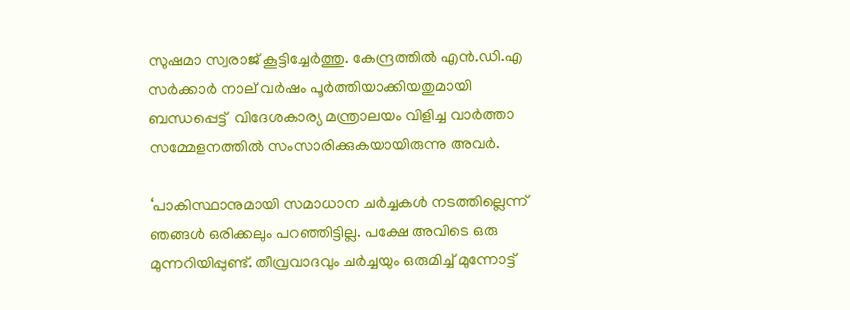സുഷമാ സ്വരാജ് കൂട്ടിച്ചേര്‍ത്തു. കേന്ദ്രത്തില്‍ എന്‍.ഡി.എ സര്‍ക്കാര്‍ നാല് വര്‍ഷം പൂര്‍ത്തിയാക്കിയതുമായി ബന്ധപ്പെട്ട്  വിദേശകാര്യ മന്ത്രാലയം വിളിച്ച വാര്‍ത്താ സമ്മേളനത്തില്‍ സംസാരിക്കുകയായിരുന്നു അവര്‍.

‘പാകിസ്ഥാനുമായി സമാധാന ചര്‍ച്ചകള്‍ നടത്തില്ലെന്ന് ഞങ്ങള്‍ ഒരിക്കലും പറഞ്ഞിട്ടില്ല. പക്ഷേ അവിടെ ഒരു മുന്നറിയിപ്പുണ്ട്. തീവ്രവാദവും ചര്‍ച്ചയും ഒരുമിച്ച്‌ മുന്നോട്ട്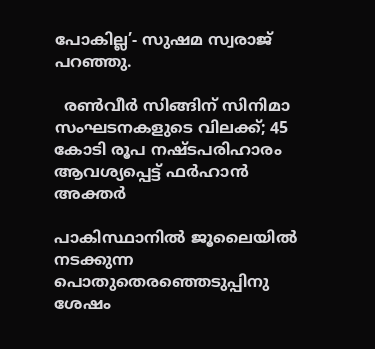പോകില്ല’- സുഷമ സ്വരാജ് പറഞ്ഞു.

  രൺവീർ സിങ്ങിന് സിനിമാ സംഘടനകളുടെ വിലക്ക്; 45 കോടി രൂപ നഷ്ടപരിഹാരം ആവശ്യപ്പെട്ട് ഫർഹാൻ അക്തർ

പാകിസ്ഥാനില്‍ ജൂലൈയില്‍ നടക്കുന്ന പൊതുതെരഞ്ഞെടുപ്പിനു ശേഷം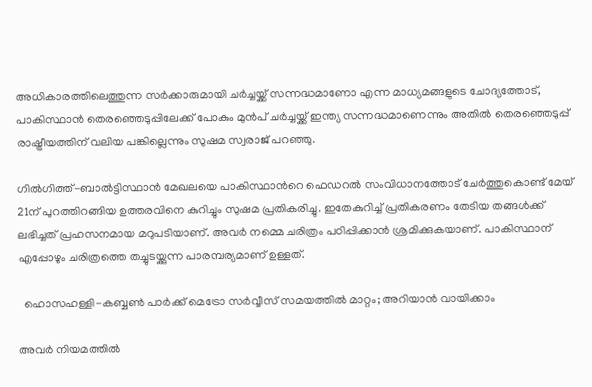അധികാരത്തിലെത്തുന്ന സര്‍ക്കാരുമായി ചര്‍ച്ചയ്ക്ക് സന്നദ്ധമാണോ എന്ന മാധ്യമങ്ങളുടെ ചോദ്യത്തോട്, പാകിസ്ഥാന്‍ തെരഞ്ഞെടുപ്പിലേക്ക് പോകും മുന്‍പ് ചര്‍ച്ചയ്ക്ക് ഇന്ത്യ സന്നദ്ധമാണെന്നും അതില്‍ തെരഞ്ഞെടുപ്പ് രാഷ്ട്രീയത്തിന് വലിയ പങ്കില്ലെന്നും സുഷമ സ്വരാജ് പറഞ്ഞു.

ഗില്‍ഗിത്ത്-ബാല്‍ട്ടിസ്ഥാന്‍ മേഖലയെ പാകിസ്ഥാന്‍റെ ഫെഡറല്‍ സംവിധാനത്തോട് ചേര്‍ത്തുകൊണ്ട് മേയ് 21ന് പുറത്തിറങ്ങിയ ഉത്തരവിനെ കുറിച്ചും സുഷമ പ്രതികരിച്ചു. ഇതേകുറിച്ച്‌ പ്രതികരണം തേടിയ തങ്ങള്‍ക്ക് ലഭിച്ചത് പ്രഹസനമായ മറുപടിയാണ്. അവര്‍ നമ്മെ ചരിത്രം പഠിപ്പിക്കാന്‍ ശ്രമിക്കുകയാണ്. പാകിസ്ഥാന് എപ്പോഴും ചരിത്രത്തെ തച്ചുടയ്ക്കുന്ന പാരമ്പര്യമാണ് ഉള്ളത്.

  ഹൊസഹള്ളി-കബ്ബൺ പാർക്ക് മെട്രോ സർവ്വീസ് സമയത്തിൽ മാറ്റം; അറിയാൻ വായിക്കാം

അവര്‍ നിയമത്തില്‍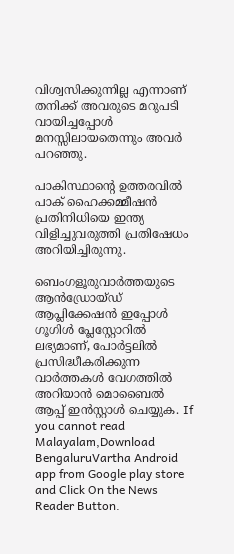വിശ്വസിക്കുന്നില്ല എന്നാണ് തനിക്ക് അവരുടെ മറുപടി വായിച്ചപ്പോള്‍ മനസ്സിലായതെന്നും അവര്‍ പറഞ്ഞു.

പാകിസ്ഥാന്‍റെ ഉത്തരവില്‍ പാക് ഹൈക്കമ്മീഷന്‍ പ്രതിനിധിയെ ഇന്ത്യ വിളിച്ചുവരുത്തി പ്രതിഷേധം അറിയിച്ചിരുന്നു.

ബെംഗളൂരുവാർത്തയുടെ ആൻഡ്രോയ്ഡ് ആപ്ലിക്കേഷൻ ഇപ്പോൾ ഗൂഗിൾ പ്ലേസ്റ്റോറിൽ ലഭ്യമാണ്, പോർട്ടലിൽ പ്രസിദ്ധീകരിക്കുന്ന വാർത്തകൾ വേഗത്തിൽ അറിയാൻ മൊബൈൽ ആപ്പ് ഇൻസ്റ്റാൾ ചെയ്യുക. If you cannot read Malayalam,Download BengaluruVartha Android app from Google play store and Click On the News Reader Button.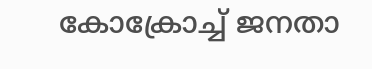കോക്രോച്ച് ജനതാ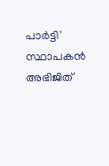പാർട്ടി' സ്ഥാപകൻ അഭിജിത്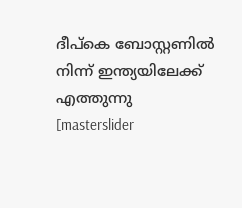ദീപ്കെ ബോസ്റ്റണിൽ നിന്ന് ഇന്ത്യയിലേക്ക് എത്തുന്നു
[masterslider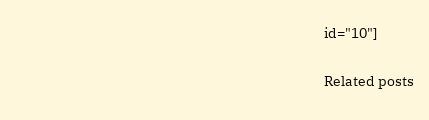id="10"]

Related posts